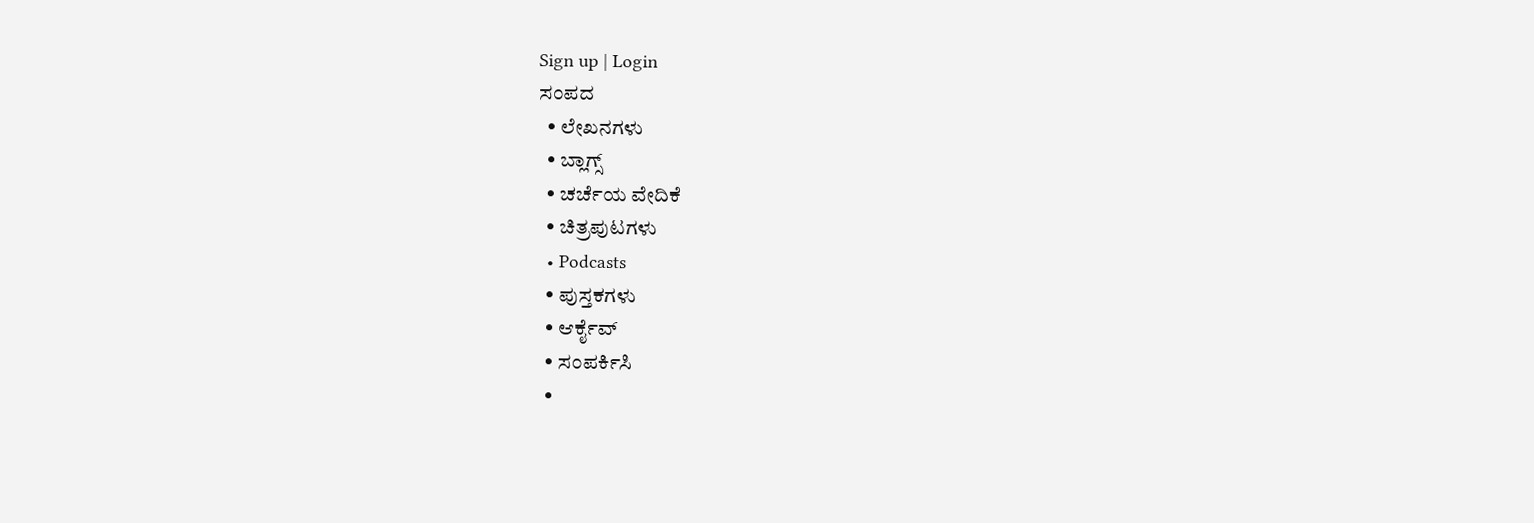Sign up | Login
ಸಂಪದ
  • ಲೇಖನಗಳು
  • ಬ್ಲಾಗ್ಸ್
  • ಚರ್ಚೆಯ ವೇದಿಕೆ
  • ಚಿತ್ರಪುಟಗಳು
  • Podcasts
  • ಪುಸ್ತಕಗಳು
  • ಆರ್ಕೈವ್
  • ಸಂಪರ್ಕಿಸಿ
  •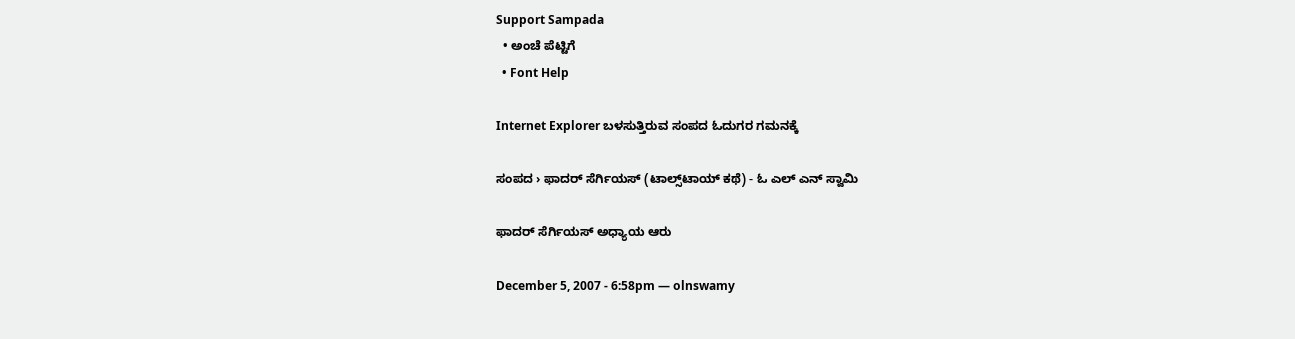Support Sampada
  • ಅಂಚೆ ಪೆಟ್ಟಿಗೆ
  • Font Help

Internet Explorer ಬಳಸುತ್ತಿರುವ ಸಂಪದ ಓದುಗರ ಗಮನಕ್ಕೆ

ಸಂಪದ › ಫಾದರ್ ಸೆರ್ಗಿಯಸ್ (ಟಾಲ್ಸ್‌ಟಾಯ್ ಕಥೆ) - ಓ ಎಲ್ ಎನ್ ಸ್ವಾಮಿ

ಫಾದರ್ ಸೆರ್ಗಿಯಸ್ ಅಧ್ಯಾಯ ಆರು

December 5, 2007 - 6:58pm — olnswamy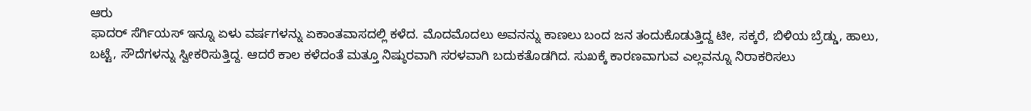ಆರು
ಫಾದರ್ ಸೆರ್ಗಿಯಸ್ ಇನ್ನೂ ಏಳು ವರ್ಷಗಳನ್ನು ಏಕಾಂತವಾಸದಲ್ಲಿ ಕಳೆದ. ಮೊದಮೊದಲು ಅವನನ್ನು ಕಾಣಲು ಬಂದ ಜನ ತಂದುಕೊಡುತ್ತಿದ್ದ ಟೀ, ಸಕ್ಕರೆ, ಬಿಳಿಯ ಬ್ರೆಡ್ಡು, ಹಾಲು, ಬಟ್ಟೆ, ಸೌದೆಗಳನ್ನು ಸ್ವೀಕರಿಸುತ್ತಿದ್ದ. ಆದರೆ ಕಾಲ ಕಳೆದಂತೆ ಮತ್ತೂ ನಿಷ್ಠುರವಾಗಿ ಸರಳವಾಗಿ ಬದುಕತೊಡಗಿದ. ಸುಖಕ್ಕೆ ಕಾರಣವಾಗುವ ಎಲ್ಲವನ್ನೂ ನಿರಾಕರಿಸಲು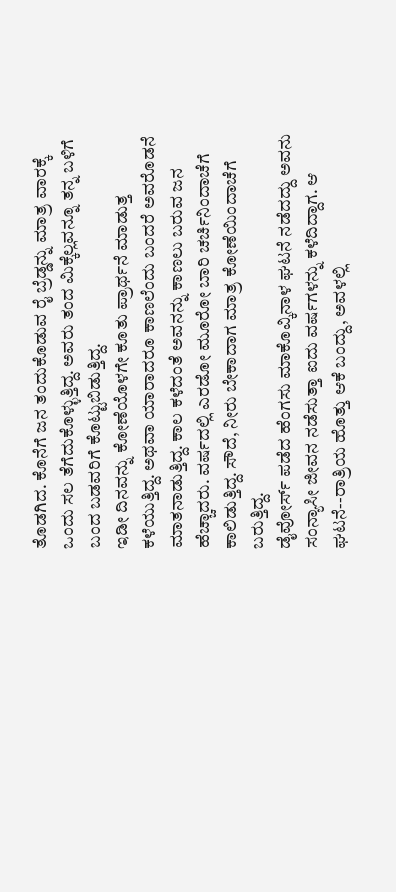ತೊಡಗಿದ. ಕೊನೆಗೆ ಜನ ತಂದುಕೊಡುವ ರೈ ಬ್ರೆಡ್ಡನ್ನು ಮಾತ್ರ ವಾರಕ್ಕೆ ಒಂದು ಸಲ ತೆಗೆದುಕೊಳ್ಳುತ್ತಿದ್ದ. ಅವರು ತಂದ ಮಿಕ್ಕೆಲ್ಲವನ್ನೂ ತನ್ನ ಬಳಿಗೆ ಬಂದ ಬಡವರಿಗೆ ಕೊಟ್ಟುಬಿಡುತ್ತಿದ್ದ.
ಇಡೀ ದಿನವನ್ನು ಕೋಣೆಯೊಳಗೇ ಕೂತು ಪ್ರಾರ್ಥನೆ ಮಾಡುತ್ತ ಕಳೆಯುತ್ತಿದ್ದ. ಅಥವಾ ಯಾರಾದರೂ ಕಾಣಲೆಂದು ಬಂದರೆ ಅವರೊಡನೆ ಮಾತನಾಡುತ್ತಿದ್ದ. ಕಾಲ ಕಳೆದಂತೆ ಅವನನ್ನು ಕಾಣಲು ಬರುವ ಜನ ಹೆಚ್ಚಾದರು. ವರ್ಷದಲ್ಲಿ ಎರಡೋ ಮೂರೋ ಬಾರಿ ಚರ್ಚಿನಿಂದಾಚೆಗೆ ಕಾಲಿಡುತ್ತಿದ್ದ. ಸೌದೆ, ನೀರು ಬೇಕಾದಾಗ ಮಾತ್ರ ಕೋಣೆಯಿಂದಾಚೆಗೆ ಬರುತ್ತಿದ್ದ.
ಡೈವೋರ್ಸ್ ಪಡೆದ ಹೆಂಗಸು ಮಾಕೊವ್ಕಿನಾಳ ಘಟನೆ ನಡೆದದ್ದು ಅವನು ಸಂನ್ಯಾಸೀ ಜೀವನ ನಡೆಸುತ್ತಾ ಐದು ವರ್ಷಗಳನ್ನು ಕಳೆದಿದ್ದಾಗ. ಆ ಘಟನೆ--ರಾತ್ರಿಯ ಹೊತ್ತು ಆಕೆ ಬಂದ್ದು, ಅವಳಲ್ಲಿ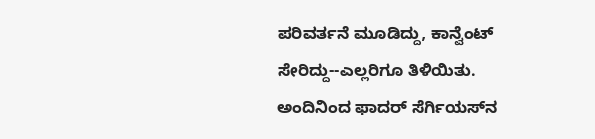ಪರಿವರ್ತನೆ ಮೂಡಿದ್ದು, ಕಾನ್ವೆಂಟ್ ಸೇರಿದ್ದು--ಎಲ್ಲರಿಗೂ ತಿಳಿಯಿತು. ಅಂದಿನಿಂದ ಫಾದರ್ ಸೆರ್ಗಿಯಸ್‌ನ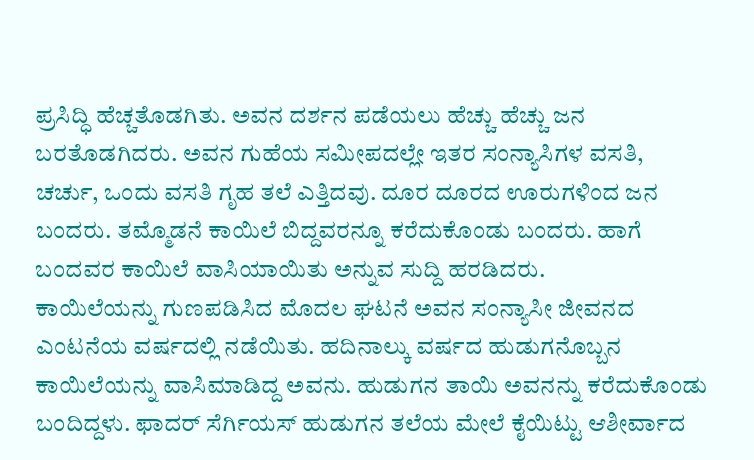ಪ್ರಸಿದ್ಧಿ ಹೆಚ್ಚತೊಡಗಿತು. ಅವನ ದರ್ಶನ ಪಡೆಯಲು ಹೆಚ್ಚು ಹೆಚ್ಚು ಜನ ಬರತೊಡಗಿದರು. ಅವನ ಗುಹೆಯ ಸಮೀಪದಲ್ಲೇ ಇತರ ಸಂನ್ಯಾಸಿಗಳ ವಸತಿ, ಚರ್ಚು, ಒಂದು ವಸತಿ ಗೃಹ ತಲೆ ಎತ್ತಿದವು. ದೂರ ದೂರದ ಊರುಗಳಿಂದ ಜನ ಬಂದರು. ತಮ್ಮೊಡನೆ ಕಾಯಿಲೆ ಬಿದ್ದವರನ್ನೂ ಕರೆದುಕೊಂಡು ಬಂದರು. ಹಾಗೆ ಬಂದವರ ಕಾಯಿಲೆ ವಾಸಿಯಾಯಿತು ಅನ್ನುವ ಸುದ್ದಿ ಹರಡಿದರು.
ಕಾಯಿಲೆಯನ್ನು ಗುಣಪಡಿಸಿದ ಮೊದಲ ಘಟನೆ ಅವನ ಸಂನ್ಯಾಸೀ ಜೀವನದ ಎಂಟನೆಯ ವರ್ಷದಲ್ಲಿ ನಡೆಯಿತು. ಹದಿನಾಲ್ಕು ವರ್ಷದ ಹುಡುಗನೊಬ್ಬನ ಕಾಯಿಲೆಯನ್ನು ವಾಸಿಮಾಡಿದ್ದ ಅವನು. ಹುಡುಗನ ತಾಯಿ ಅವನನ್ನು ಕರೆದುಕೊಂಡು ಬಂದಿದ್ದಳು. ಫಾದರ್ ಸೆರ್ಗಿಯಸ್ ಹುಡುಗನ ತಲೆಯ ಮೇಲೆ ಕೈಯಿಟ್ಟು ಆಶೀರ್ವಾದ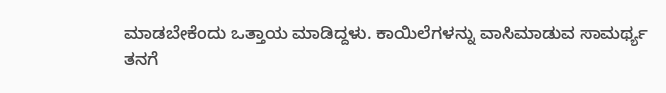ಮಾಡಬೇಕೆಂದು ಒತ್ತಾಯ ಮಾಡಿದ್ದಳು. ಕಾಯಿಲೆಗಳನ್ನು ವಾಸಿಮಾಡುವ ಸಾಮರ್ಥ್ಯ ತನಗೆ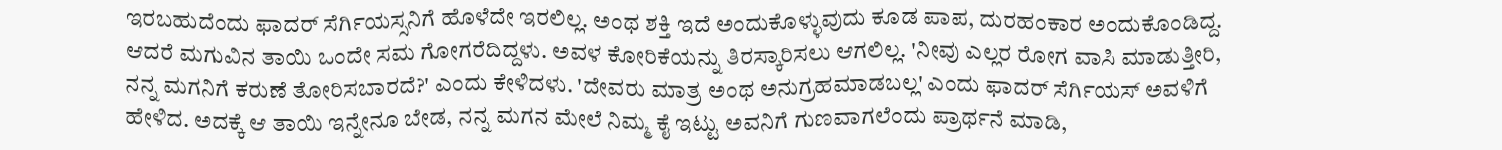ಇರಬಹುದೆಂದು ಫಾದರ್ ಸೆರ್ಗಿಯಸ್ಸನಿಗೆ ಹೊಳೆದೇ ಇರಲಿಲ್ಲ. ಅಂಥ ಶಕ್ತಿ ಇದೆ ಅಂದುಕೊಳ್ಳುವುದು ಕೂಡ ಪಾಪ, ದುರಹಂಕಾರ ಅಂದುಕೊಂಡಿದ್ದ. ಆದರೆ ಮಗುವಿನ ತಾಯಿ ಒಂದೇ ಸಮ ಗೋಗರೆದಿದ್ದಳು. ಅವಳ ಕೋರಿಕೆಯನ್ನು ತಿರಸ್ಕಾರಿಸಲು ಆಗಲಿಲ್ಲ. 'ನೀವು ಎಲ್ಲರ ರೋಗ ವಾಸಿ ಮಾಡುತ್ತೀರಿ, ನನ್ನ ಮಗನಿಗೆ ಕರುಣೆ ತೋರಿಸಬಾರದೆ?' ಎಂದು ಕೇಳಿದಳು. 'ದೇವರು ಮಾತ್ರ ಅಂಥ ಅನುಗ್ರಹಮಾಡಬಲ್ಲ' ಎಂದು ಫಾದರ್ ಸೆರ್ಗಿಯಸ್ ಅವಳಿಗೆ ಹೇಳಿದ. ಅದಕ್ಕೆ ಆ ತಾಯಿ ಇನ್ನೇನೂ ಬೇಡ, ನನ್ನ ಮಗನ ಮೇಲೆ ನಿಮ್ಮ ಕೈ ಇಟ್ಟು ಅವನಿಗೆ ಗುಣವಾಗಲೆಂದು ಪ್ರಾರ್ಥನೆ ಮಾಡಿ,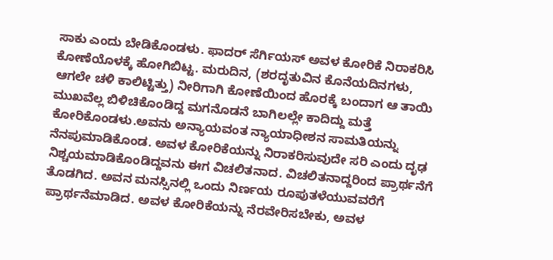ಸಾಕು ಎಂದು ಬೇಡಿಕೊಂಡಳು. ಫಾದರ್ ಸೆರ್ಗಿಯಸ್ ಅವಳ ಕೋರಿಕೆ ನಿರಾಕರಿಸಿ ಕೋಣೆಯೊಳಕ್ಕೆ ಹೋಗಿಬಿಟ್ಟ. ಮರುದಿನ, (ಶರದೃತುವಿನ ಕೊನೆಯದಿನಗಳು, ಆಗಲೇ ಚಳಿ ಕಾಲಿಟ್ಟಿತ್ತು) ನೀರಿಗಾಗಿ ಕೋಣೆಯಿಂದ ಹೊರಕ್ಕೆ ಬಂದಾಗ ಆ ತಾಯಿ ಮುಖವೆಲ್ಲ ಬಿಳಿಚಿಕೊಂಡಿದ್ದ ಮಗನೊಡನೆ ಬಾಗಿಲಲ್ಲೇ ಕಾದಿದ್ದು ಮತ್ತೆ ಕೋರಿಕೊಂಡಳು.ಅವನು ಅನ್ಯಾಯವಂತ ನ್ಯಾಯಾಧೀಶನ ಸಾಮತಿಯನ್ನು ನೆನಪುಮಾಡಿಕೊಂಡ. ಅವಳ ಕೋರಿಕೆಯನ್ನು ನಿರಾಕರಿಸುವುದೇ ಸರಿ ಎಂದು ದೃಢ ನಿಶ್ಚಯಮಾಡಿಕೊಂಡಿದ್ದವನು ಈಗ ವಿಚಲಿತನಾದ. ವಿಚಲಿತನಾದ್ದರಿಂದ ಪ್ರಾರ್ಥನೆಗೆ ತೊಡಗಿದ. ಅವನ ಮನಸ್ಸಿನಲ್ಲಿ ಒಂದು ನಿರ್ಣಯ ರೂಪುತಳೆಯುವವರೆಗೆ ಪ್ರಾರ್ಥನೆಮಾಡಿದ. ಅವಳ ಕೋರಿಕೆಯನ್ನು ನೆರವೇರಿಸಬೇಕು, ಅವಳ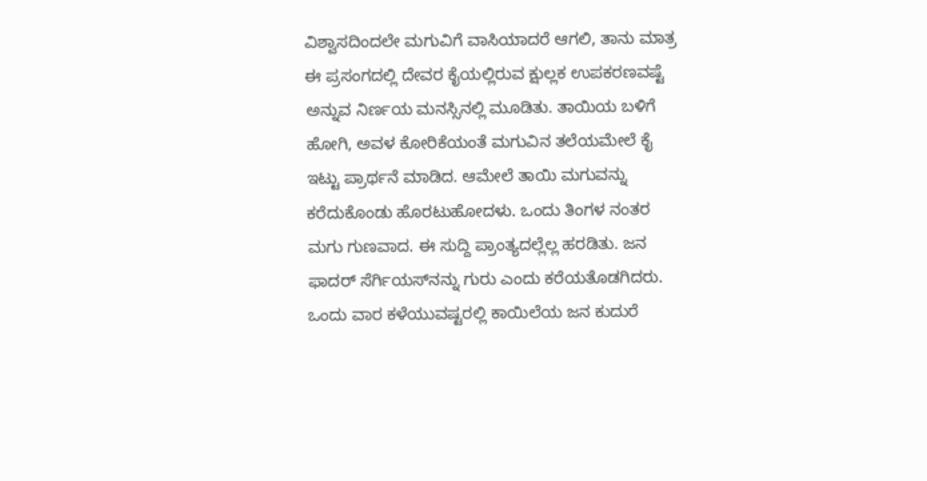ವಿಶ್ವಾಸದಿಂದಲೇ ಮಗುವಿಗೆ ವಾಸಿಯಾದರೆ ಆಗಲಿ, ತಾನು ಮಾತ್ರ ಈ ಪ್ರಸಂಗದಲ್ಲಿ ದೇವರ ಕೈಯಲ್ಲಿರುವ ಕ್ಷುಲ್ಲಕ ಉಪಕರಣವಷ್ಟೆ ಅನ್ನುವ ನಿರ್ಣಯ ಮನಸ್ಸಿನಲ್ಲಿ ಮೂಡಿತು. ತಾಯಿಯ ಬಳಿಗೆ ಹೋಗಿ, ಅವಳ ಕೋರಿಕೆಯಂತೆ ಮಗುವಿನ ತಲೆಯಮೇಲೆ ಕೈ ಇಟ್ಟು ಪ್ರಾರ್ಥನೆ ಮಾಡಿದ. ಆಮೇಲೆ ತಾಯಿ ಮಗುವನ್ನು ಕರೆದುಕೊಂಡು ಹೊರಟುಹೋದಳು. ಒಂದು ತಿಂಗಳ ನಂತರ ಮಗು ಗುಣವಾದ. ಈ ಸುದ್ದಿ ಪ್ರಾಂತ್ಯದಲ್ಲೆಲ್ಲ ಹರಡಿತು. ಜನ ಫಾದರ್ ಸೆರ್ಗಿಯಸ್‌ನನ್ನು ಗುರು ಎಂದು ಕರೆಯತೊಡಗಿದರು. ಒಂದು ವಾರ ಕಳೆಯುವಷ್ಟರಲ್ಲಿ ಕಾಯಿಲೆಯ ಜನ ಕುದುರೆ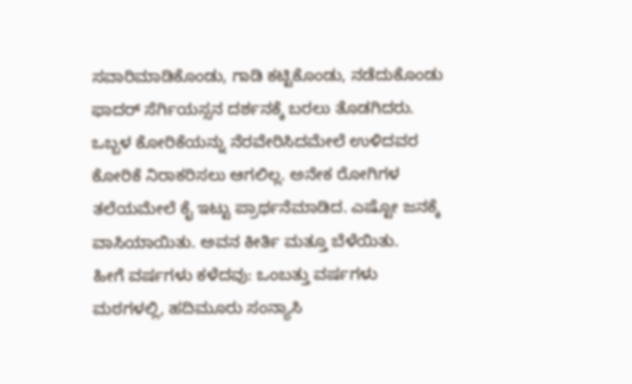ಸವಾರಿಮಾಡಿಕೊಂಡು, ಗಾಡಿ ಕಟ್ಟಿಕೊಂಡು, ನಡೆದುಕೊಂಡು ಫಾದರ್ ಸೆರ್ಗಿಯಸ್ಸನ ದರ್ಶನಕ್ಕೆ ಬರಲು ತೊಡಗಿದರು. ಒಬ್ಬಳ ಕೋರಿಕೆಯನ್ನು ನೆರವೇರಿಸಿದಮೇಲೆ ಉಳಿದವರ ಕೋರಿಕೆ ನಿರಾಕರಿಸಲು ಆಗಲಿಲ್ಲ. ಅನೇಕ ರೋಗಿಗಳ ತಲೆಯಮೇಲೆ ಕೈ ಇಟ್ಟು ಪ್ರಾರ್ಥನೆಮಾಡಿದ. ಎಷ್ಟೋ ಜನಕ್ಕೆ ವಾಸಿಯಾಯಿತು. ಅವನ ಕೀರ್ತಿ ಮತ್ತೂ ಬೆಳೆಯಿತು.
ಹೀಗೆ ವರ್ಷಗಳು ಕಳೆದವು: ಒಂಬತ್ತು ವರ್ಷಗಳು ಮಠಗಳಲ್ಲಿ, ಹದಿಮೂರು ಸಂನ್ಯಾಸಿ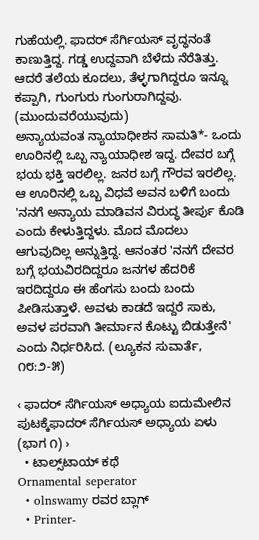ಗುಹೆಯಲ್ಲಿ. ಫಾದರ್ ಸೆರ್ಗಿಯಸ್ ವೃದ್ಧನಂತೆ ಕಾಣುತ್ತಿದ್ದ. ಗಡ್ಡ ಉದ್ದವಾಗಿ ಬೆಳೆದು ನೆರೆತಿತ್ತು. ಆದರೆ ತಲೆಯ ಕೂದಲು, ತೆಳ್ಳಗಾಗಿದ್ದರೂ ಇನ್ನೂ ಕಪ್ಪಾಗಿ, ಗುಂಗುರು ಗುಂಗುರಾಗಿದ್ದವು.
(ಮುಂದುವರೆಯುವುದು)
ಅನ್ಯಾಯವಂತ ನ್ಯಾಯಾಧೀಶನ ಸಾಮತಿ*- ಒಂದು ಊರಿನಲ್ಲಿ ಒಬ್ಬ ನ್ಯಾಯಾಧೀಶ ಇದ್ದ. ದೇವರ ಬಗ್ಗೆ ಭಯ ಭಕ್ತಿ ಇರಲಿಲ್ಲ. ಜನರ ಬಗ್ಗೆ ಗೌರವ ಇರಲಿಲ್ಲ. ಆ ಊರಿನಲ್ಲಿ ಒಬ್ಬ ವಿಧವೆ ಅವನ ಬಳಿಗೆ ಬಂದು 'ನನಗೆ ಅನ್ಯಾಯ ಮಾಡಿವನ ವಿರುದ್ಧ ತೀರ್ಪು ಕೊಡಿ ಎಂದು ಕೇಳುತ್ತಿದ್ದಳು. ಮೊದ ಮೊದಲು ಆಗುವುದಿಲ್ಲ ಅನ್ನುತ್ತಿದ್ದ. ಆನಂತರ 'ನನಗೆ ದೇವರ ಬಗ್ಗೆ ಭಯವಿರದಿದ್ದರೂ ಜನಗಳ ಹೆದರಿಕೆ ಇರದಿದ್ದರೂ ಈ ಹೆಂಗಸು ಬಂದು ಬಂದು ಪೀಡಿಸುತ್ತಾಳೆ. ಅವಳು ಕಾಡದೆ ಇದ್ದರೆ ಸಾಕು, ಅವಳ ಪರವಾಗಿ ತೀರ್ಮಾನ ಕೊಟ್ಟು ಬಿಡುತ್ತೇನೆ' ಎಂದು ನಿರ್ಧರಿಸಿದ. (ಲ್ಯೂಕನ ಸುವಾರ್ತೆ, ೧೮:೨-೫)

‹ ಫಾದರ್ ಸೆರ್ಗಿಯಸ್ ಅಧ್ಯಾಯ ಐದುಮೇಲಿನ ಪುಟಕ್ಕೆಫಾದರ್ ಸೆರ್ಗಿಯಸ್ ಅಧ್ಯಾಯ ಏಳು (ಭಾಗ ೧) ›
  • ಟಾಲ್ಸ್‌ಟಾಯ್ ಕಥೆ
Ornamental seperator
  • olnswamy ರವರ ಬ್ಲಾಗ್
  • Printer-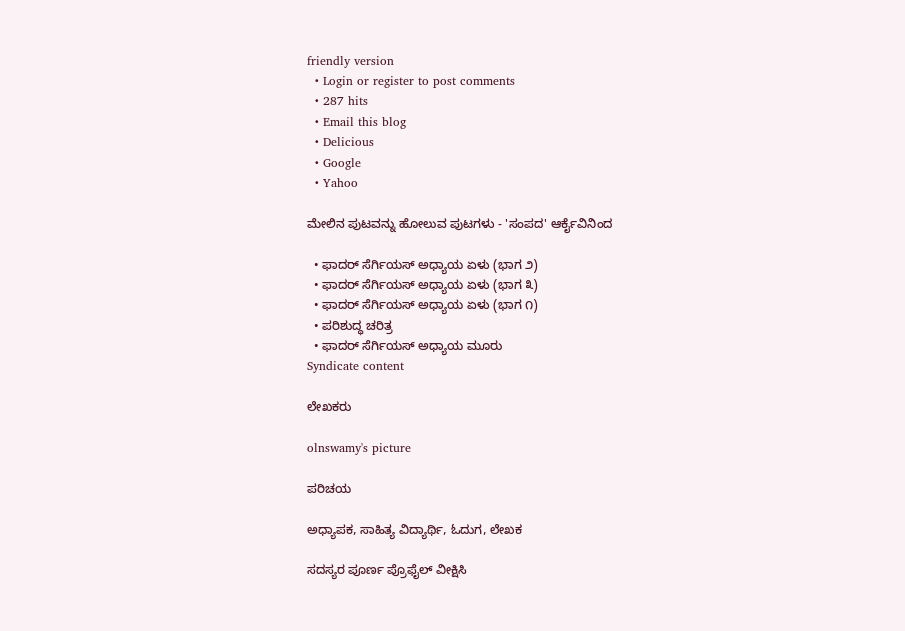friendly version
  • Login or register to post comments
  • 287 hits
  • Email this blog
  • Delicious
  • Google
  • Yahoo

ಮೇಲಿನ ಪುಟವನ್ನು ಹೋಲುವ ಪುಟಗಳು - 'ಸಂಪದ' ಆರ್ಕೈವಿನಿಂದ

  • ಫಾದರ್ ಸೆರ್ಗಿಯಸ್ ಅಧ್ಯಾಯ ಏಳು (ಭಾಗ ೨)
  • ಫಾದರ್ ಸೆರ್ಗಿಯಸ್ ಅಧ್ಯಾಯ ಏಳು (ಭಾಗ ೩)
  • ಫಾದರ್ ಸೆರ್ಗಿಯಸ್ ಅಧ್ಯಾಯ ಏಳು (ಭಾಗ ೧)
  • ಪರಿಶುದ್ಧ ಚರಿತ್ರ
  • ಫಾದರ್ ಸೆರ್ಗಿಯಸ್ ಅಧ್ಯಾಯ ಮೂರು
Syndicate content

ಲೇಖಕರು

olnswamy's picture

ಪರಿಚಯ

ಅಧ್ಯಾಪಕ, ಸಾಹಿತ್ಯ ವಿದ್ಯಾರ್ಥಿ, ಓದುಗ, ಲೇಖಕ

ಸದಸ್ಯರ ಪೂರ್ಣ ಪ್ರೊಫೈಲ್ ವೀಕ್ಷಿಸಿ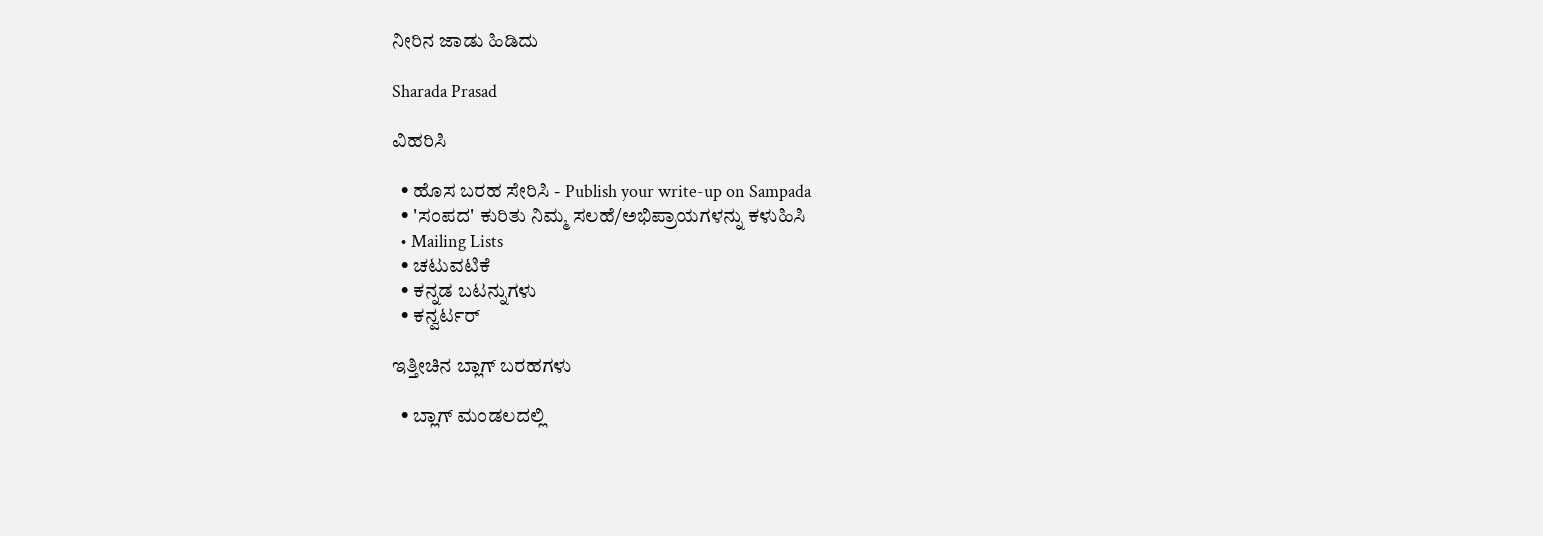ನೀರಿನ ಜಾಡು ಹಿಡಿದು

Sharada Prasad

ವಿಹರಿಸಿ

  • ಹೊಸ ಬರಹ ಸೇರಿಸಿ - Publish your write-up on Sampada
  • 'ಸಂಪದ' ಕುರಿತು ನಿಮ್ಮ ಸಲಹೆ/ಅಭಿಪ್ರಾಯಗಳನ್ನು ಕಳುಹಿಸಿ
  • Mailing Lists
  • ಚಟುವಟಿಕೆ
  • ಕನ್ನಡ ಬಟನ್ನುಗಳು
  • ಕನ್ವರ್ಟರ್

ಇತ್ತೀಚಿನ ಬ್ಲಾಗ್ ಬರಹಗಳು

  • ಬ್ಲಾಗ್ ಮಂಡಲದಲ್ಲಿ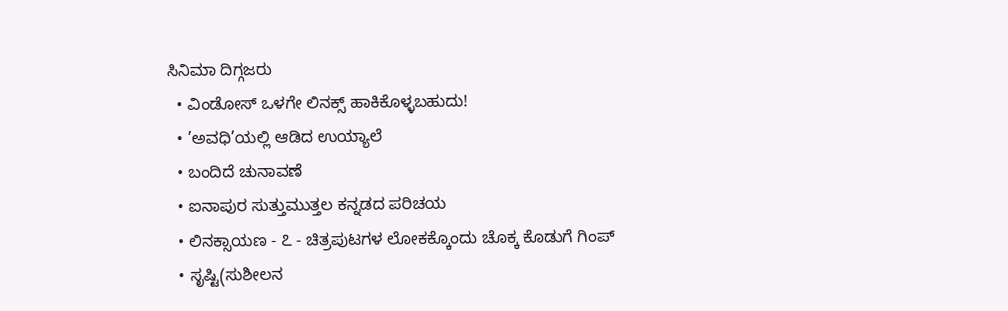ಸಿನಿಮಾ ದಿಗ್ಗಜರು
  • ವಿಂಡೋಸ್ ಒಳಗೇ ಲಿನಕ್ಸ್ ಹಾಕಿಕೊಳ್ಳಬಹುದು!
  • ’ಅವಧಿ’ಯಲ್ಲಿ ಆಡಿದ ಉಯ್ಯಾಲೆ
  • ಬಂದಿದೆ ಚುನಾವಣೆ
  • ಐನಾಪುರ ಸುತ್ತುಮುತ್ತಲ ಕನ್ನಡದ ಪರಿಚಯ
  • ಲಿನಕ್ಸಾಯಣ - ೭ - ಚಿತ್ರಪುಟಗಳ ಲೋಕಕ್ಕೊಂದು ಚೊಕ್ಕ ಕೊಡುಗೆ ಗಿಂಪ್
  • ಸೃಷ್ಟಿ(ಸುಶೀಲನ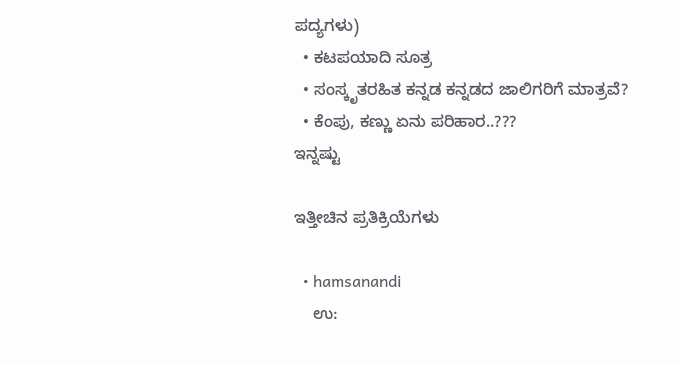ಪದ್ಯಗಳು)
  • ಕಟಪಯಾದಿ ಸೂತ್ರ
  • ಸಂಸ್ಕೃತರಹಿತ ಕನ್ನಡ ಕನ್ನಡದ ಜಾಲಿಗರಿಗೆ ಮಾತ್ರವೆ?
  • ಕೆಂಪು, ಕಣ್ಣು ಏನು ಪರಿಹಾರ..???
ಇನ್ನಷ್ಟು

ಇತ್ತೀಚಿನ ಪ್ರತಿಕ್ರಿಯೆಗಳು

  • hamsanandi
    ಉ: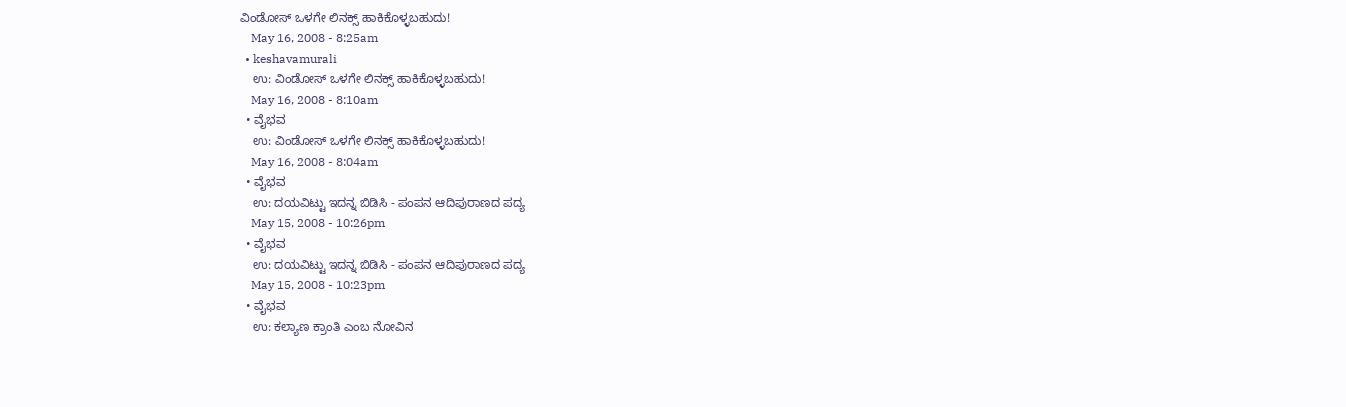ವಿಂಡೋಸ್ ಒಳಗೇ ಲಿನಕ್ಸ್ ಹಾಕಿಕೊಳ್ಳಬಹುದು!
    May 16, 2008 - 8:25am
  • keshavamurali
    ಉ: ವಿಂಡೋಸ್ ಒಳಗೇ ಲಿನಕ್ಸ್ ಹಾಕಿಕೊಳ್ಳಬಹುದು!
    May 16, 2008 - 8:10am
  • ವೈಭವ
    ಉ: ವಿಂಡೋಸ್ ಒಳಗೇ ಲಿನಕ್ಸ್ ಹಾಕಿಕೊಳ್ಳಬಹುದು!
    May 16, 2008 - 8:04am
  • ವೈಭವ
    ಉ: ದಯವಿಟ್ಟು ಇದನ್ನ ಬಿಡಿಸಿ - ಪಂಪನ ಆದಿಪುರಾಣದ ಪದ್ಯ
    May 15, 2008 - 10:26pm
  • ವೈಭವ
    ಉ: ದಯವಿಟ್ಟು ಇದನ್ನ ಬಿಡಿಸಿ - ಪಂಪನ ಆದಿಪುರಾಣದ ಪದ್ಯ
    May 15, 2008 - 10:23pm
  • ವೈಭವ
    ಉ: ಕಲ್ಯಾಣ ಕ್ರಾಂತಿ ಎಂಬ ನೋವಿನ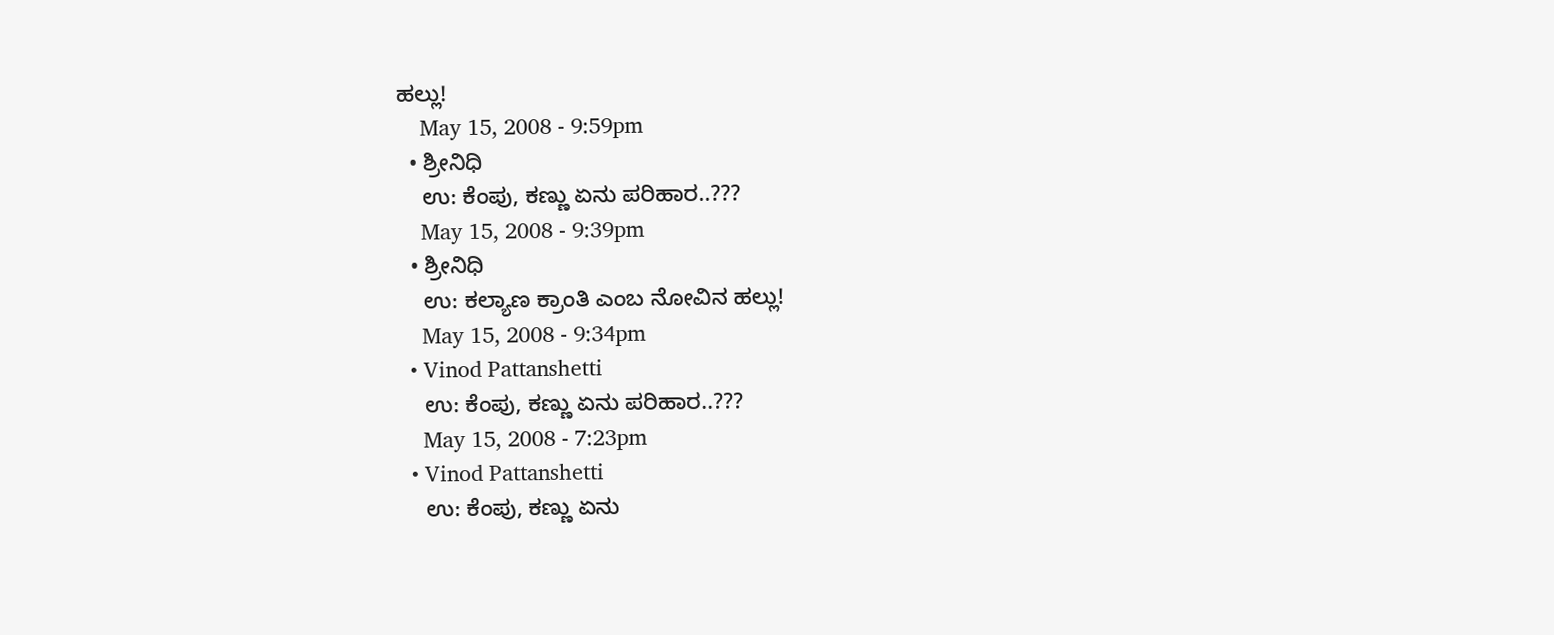ಹಲ್ಲು!
    May 15, 2008 - 9:59pm
  • ಶ್ರೀನಿಧಿ
    ಉ: ಕೆಂಪು, ಕಣ್ಣು ಏನು ಪರಿಹಾರ..???
    May 15, 2008 - 9:39pm
  • ಶ್ರೀನಿಧಿ
    ಉ: ಕಲ್ಯಾಣ ಕ್ರಾಂತಿ ಎಂಬ ನೋವಿನ ಹಲ್ಲು!
    May 15, 2008 - 9:34pm
  • Vinod Pattanshetti
    ಉ: ಕೆಂಪು, ಕಣ್ಣು ಏನು ಪರಿಹಾರ..???
    May 15, 2008 - 7:23pm
  • Vinod Pattanshetti
    ಉ: ಕೆಂಪು, ಕಣ್ಣು ಏನು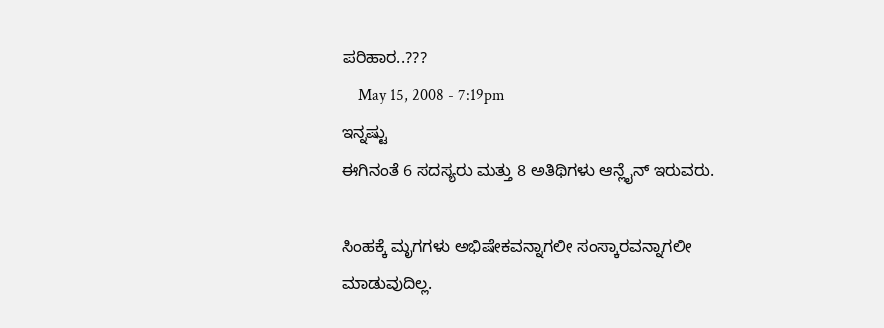ಪರಿಹಾರ..???
    May 15, 2008 - 7:19pm
ಇನ್ನಷ್ಟು
ಈಗಿನಂತೆ 6 ಸದಸ್ಯರು ಮತ್ತು 8 ಅತಿಥಿಗಳು ಆನ್ಲೈನ್ ಇರುವರು.

ಸಿಂಹಕ್ಕೆ ಮೃಗಗಳು ಅಭಿಷೇಕವನ್ನಾಗಲೀ ಸಂಸ್ಕಾರವನ್ನಾಗಲೀ ಮಾಡುವುದಿಲ್ಲ.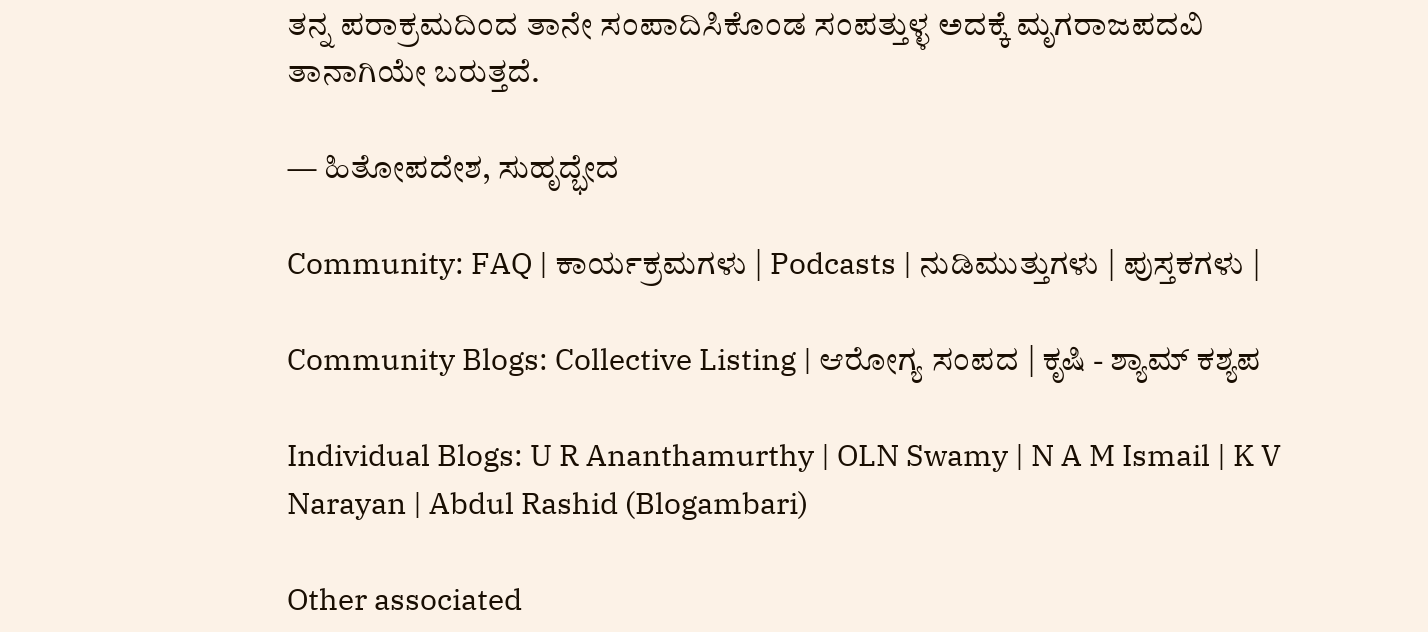ತನ್ನ ಪರಾಕ್ರಮದಿಂದ ತಾನೇ ಸಂಪಾದಿಸಿಕೊಂಡ ಸಂಪತ್ತುಳ್ಳ ಅದಕ್ಕೆ ಮೃಗರಾಜಪದವಿ ತಾನಾಗಿಯೇ ಬರುತ್ತದೆ.

— ಹಿತೋಪದೇಶ, ಸುಹೃದ್ಭೇದ

Community: FAQ | ಕಾರ್ಯಕ್ರಮಗಳು | Podcasts | ನುಡಿಮುತ್ತುಗಳು | ಪುಸ್ತಕಗಳು |

Community Blogs: Collective Listing | ಆರೋಗ್ಯ ಸಂಪದ | ಕೃಷಿ - ಶ್ಯಾಮ್ ಕಶ್ಯಪ

Individual Blogs: U R Ananthamurthy | OLN Swamy | N A M Ismail | K V Narayan | Abdul Rashid (Blogambari)

Other associated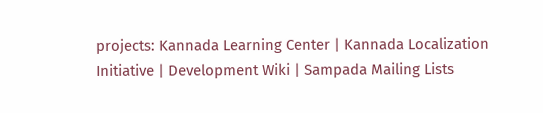projects: Kannada Learning Center | Kannada Localization Initiative | Development Wiki | Sampada Mailing Lists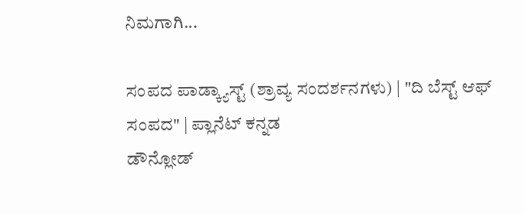ನಿಮಗಾಗಿ...

ಸಂಪದ ಪಾಡ್ಕ್ಯಾಸ್ಟ್ (ಶ್ರಾವ್ಯ ಸಂದರ್ಶನಗಳು) | "ದಿ ಬೆಸ್ಟ್ ಆಫ್ ಸಂಪದ" | ಪ್ಲಾನೆಟ್ ಕನ್ನಡ
ಡೌನ್ಲೋಡ್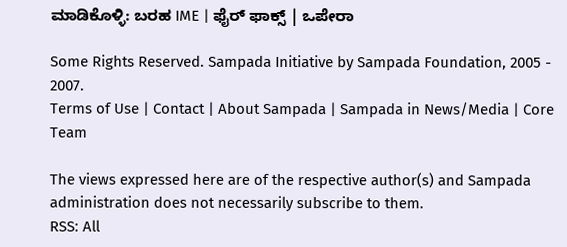ಮಾಡಿಕೊಳ್ಳಿ: ಬರಹ IME | ಫೈರ್ ಫಾಕ್ಸ್ | ಒಪೇರಾ

Some Rights Reserved. Sampada Initiative by Sampada Foundation, 2005 - 2007.
Terms of Use | Contact | About Sampada | Sampada in News/Media | Core Team

The views expressed here are of the respective author(s) and Sampada administration does not necessarily subscribe to them.
RSS: All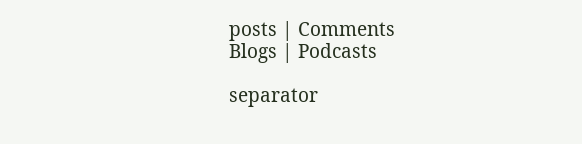posts | Comments
Blogs | Podcasts

separator